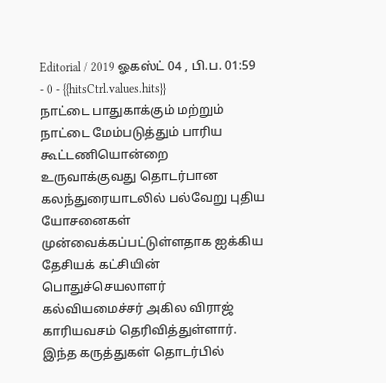Editorial / 2019 ஓகஸ்ட் 04 , பி.ப. 01:59 - 0 - {{hitsCtrl.values.hits}}
நாட்டை பாதுகாக்கும் மற்றும் நாட்டை மேம்படுத்தும் பாரிய கூட்டணியொன்றை உருவாக்குவது தொடர்பான கலந்துரையாடலில் பல்வேறு புதிய யோசனைகள் முன்வைக்கப்பட்டுள்ளதாக ஐக்கிய தேசியக் கட்சியின் பொதுச்செயலாளர் கல்வியமைச்சர் அகில விராஜ் காரியவசம் தெரிவித்துள்ளார்.
இந்த கருத்துகள் தொடர்பில்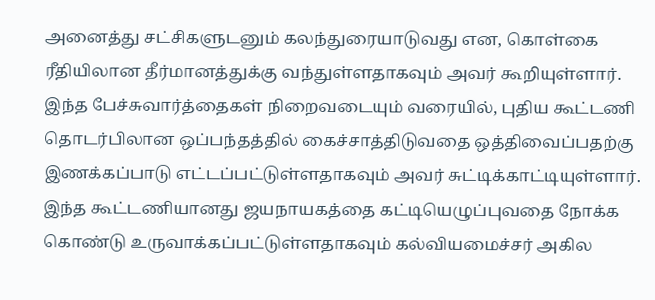அனைத்து சட்சிகளுடனும் கலந்துரையாடுவது என, கொள்கை ரீதியிலான தீர்மானத்துக்கு வந்துள்ளதாகவும் அவர் கூறியுள்ளார்.
இந்த பேச்சுவார்த்தைகள் நிறைவடையும் வரையில், புதிய கூட்டணி தொடர்பிலான ஒப்பந்தத்தில் கைச்சாத்திடுவதை ஒத்திவைப்பதற்கு இணக்கப்பாடு எட்டப்பட்டுள்ளதாகவும் அவர் சுட்டிக்காட்டியுள்ளார்.
இந்த கூட்டணியானது ஜயநாயகத்தை கட்டியெழுப்புவதை நோக்க கொண்டு உருவாக்கப்பட்டுள்ளதாகவும் கல்வியமைச்சர் அகில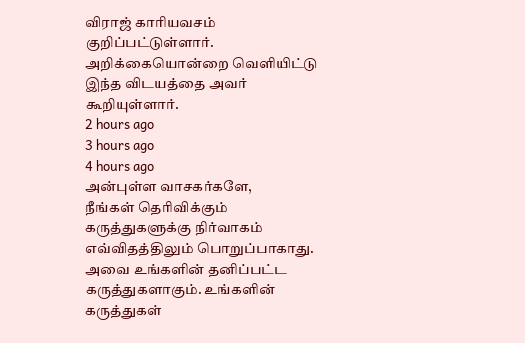விராஜ் காரியவசம் குறிப்பட்டுள்ளார்.
அறிக்கையொன்றை வெளியிட்டு இந்த விடயத்தை அவர் கூறியுள்ளார்.
2 hours ago
3 hours ago
4 hours ago
அன்புள்ள வாசகர்களே,
நீங்கள் தெரிவிக்கும் கருத்துகளுக்கு நிர்வாகம் எவ்விதத்திலும் பொறுப்பாகாது. அவை உங்களின் தனிப்பட்ட கருத்துகளாகும். உங்களின் கருத்துகள்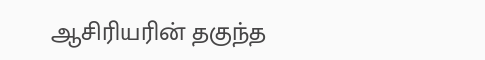ஆசிரியரின் தகுந்த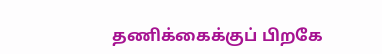தணிக்கைக்குப் பிறகே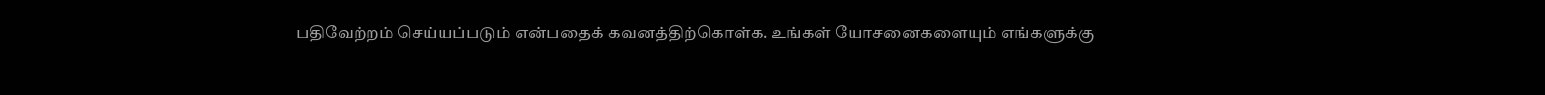பதிவேற்றம் செய்யப்படும் என்பதைக் கவனத்திற்கொள்க. உங்கள் யோசனைகளையும் எங்களுக்கு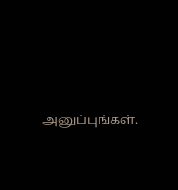அனுப்புங்கள்.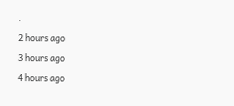.
2 hours ago
3 hours ago
4 hours ago